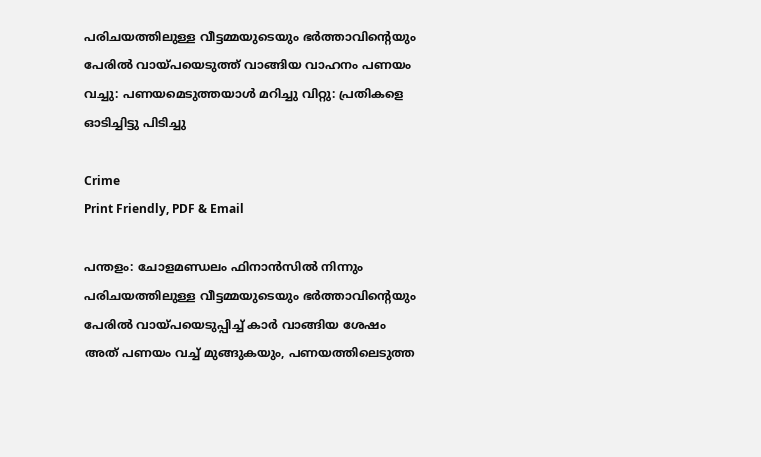പരിചയത്തിലുള്ള വീട്ടമ്മയുടെയും ഭർത്താവിന്റെയും പേരിൽ വായ്പയെടുത്ത് വാങ്ങിയ വാഹനം പണയം വച്ചു: പണയമെടുത്തയാൾ മറിച്ചു വിറ്റു: പ്രതികളെ ഓടിച്ചിട്ടു പിടിച്ചു

Crime
Print Friendly, PDF & Email

പന്തളം: ചോളമണ്ഡലം ഫിനാൻസിൽ നിന്നും പരിചയത്തിലുള്ള വീട്ടമ്മയുടെയും ഭർത്താവിന്റെയും പേരിൽ വായ്പയെടുപ്പിച്ച് കാർ വാങ്ങിയ ശേഷം അത് പണയം വച്ച് മുങ്ങുകയും, പണയത്തിലെടുത്ത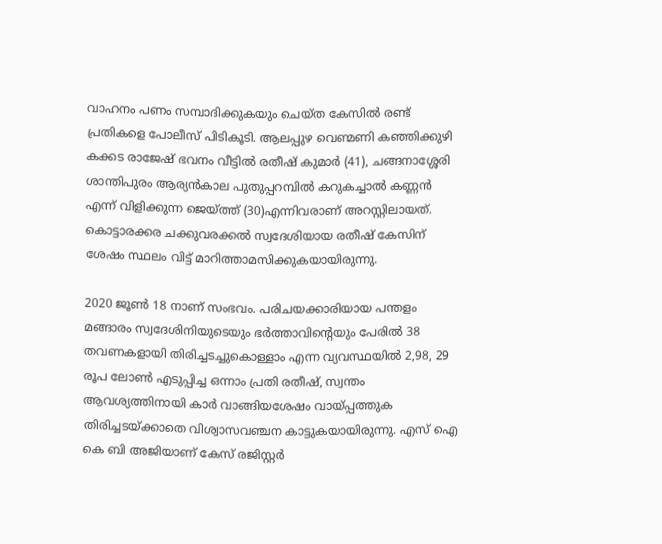വാഹനം പണം സമ്പാദിക്കുകയും ചെയ്ത കേസിൽ രണ്ട് പ്രതികളെ പോലീസ് പിടികൂടി. ആലപ്പുഴ വെണ്മണി കഞ്ഞിക്കുഴി കക്കട രാജേഷ് ഭവനം വീട്ടിൽ രതീഷ് കുമാർ (41), ചങ്ങനാശ്ശേരി ശാന്തിപുരം ആര്യൻകാല പുതുപ്പറമ്പിൽ കറുകച്ചാൽ കണ്ണൻ എന്ന് വിളിക്കുന്ന ജെയ്ത്ത് (30)എന്നിവരാണ് അറസ്റ്റിലായത്. കൊട്ടാരക്കര ചക്കുവരക്കൽ സ്വദേശിയായ രതീഷ് കേസിന് ശേഷം സ്ഥലം വിട്ട് മാറിത്താമസിക്കുകയായിരുന്നു.

2020 ജൂൺ 18 നാണ് സംഭവം. പരിചയക്കാരിയായ പന്തളം മങ്ങാരം സ്വദേശിനിയുടെയും ഭർത്താവിന്റെയും പേരിൽ 38 തവണകളായി തിരിച്ചടച്ചുകൊള്ളാം എന്ന വ്യവസ്ഥയിൽ 2,98, 29 രൂപ ലോൺ എടുപ്പിച്ച ഒന്നാം പ്രതി രതീഷ്, സ്വന്തം ആവശ്യത്തിനായി കാർ വാങ്ങിയശേഷം വായ്പ്പത്തുക തിരിച്ചടയ്ക്കാതെ വിശ്വാസവഞ്ചന കാട്ടുകയായിരുന്നു. എസ് ഐ കെ ബി അജിയാണ് കേസ് രജിസ്റ്റർ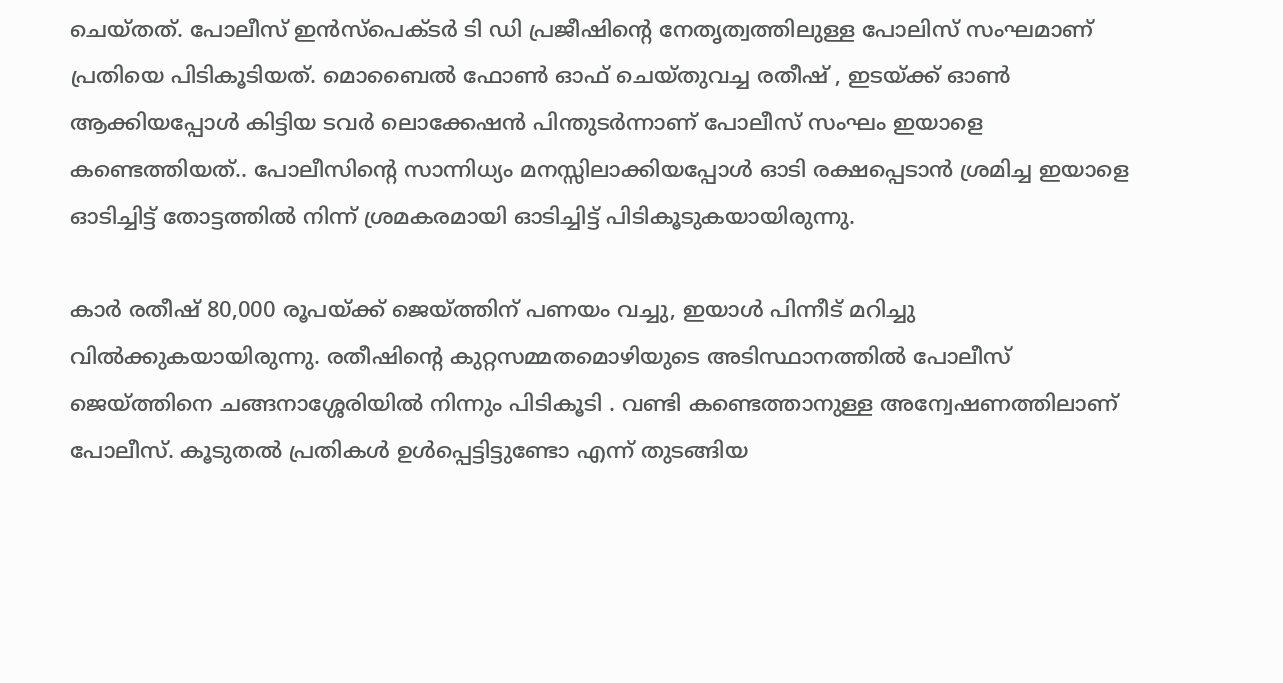ചെയ്തത്. പോലീസ് ഇൻസ്പെക്ടർ ടി ഡി പ്രജീഷിന്റെ നേതൃത്വത്തിലുള്ള പോലിസ് സംഘമാണ് പ്രതിയെ പിടികൂടിയത്. മൊബൈൽ ഫോൺ ഓഫ് ചെയ്തുവച്ച രതീഷ് , ഇടയ്ക്ക് ഓൺ ആക്കിയപ്പോൾ കിട്ടിയ ടവർ ലൊക്കേഷൻ പിന്തുടർന്നാണ് പോലീസ് സംഘം ഇയാളെ കണ്ടെത്തിയത്.. പോലീസിന്റെ സാന്നിധ്യം മനസ്സിലാക്കിയപ്പോൾ ഓടി രക്ഷപ്പെടാൻ ശ്രമിച്ച ഇയാളെ ഓടിച്ചിട്ട് തോട്ടത്തിൽ നിന്ന് ശ്രമകരമായി ഓടിച്ചിട്ട് പിടികൂടുകയായിരുന്നു.

കാർ രതീഷ് 80,000 രൂപയ്ക്ക് ജെയ്ത്തിന് പണയം വച്ചു, ഇയാൾ പിന്നീട് മറിച്ചു വിൽക്കുകയായിരുന്നു. രതീഷിന്റെ കുറ്റസമ്മതമൊഴിയുടെ അടിസ്ഥാനത്തിൽ പോലീസ് ജെയ്ത്തിനെ ചങ്ങനാശ്ശേരിയിൽ നിന്നും പിടികൂടി . വണ്ടി കണ്ടെത്താനുള്ള അന്വേഷണത്തിലാണ് പോലീസ്. കൂടുതൽ പ്രതികൾ ഉൾപ്പെട്ടിട്ടുണ്ടോ എന്ന് തുടങ്ങിയ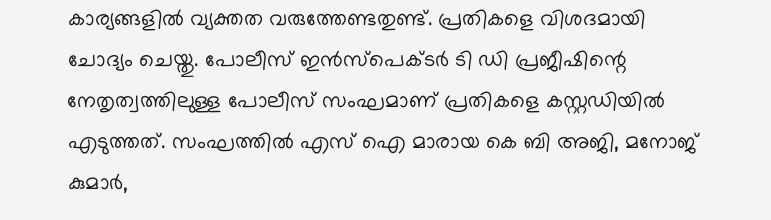കാര്യങ്ങളിൽ വ്യക്തത വരുത്തേണ്ടതുണ്ട്. പ്രതികളെ വിശദമായി ചോദ്യം ചെയ്തു. പോലീസ് ഇൻസ്പെക്ടർ ടി ഡി പ്രജീഷിന്റെ നേതൃത്വത്തിലുള്ള പോലീസ് സംഘമാണ് പ്രതികളെ കസ്റ്റഡിയിൽ എടുത്തത്. സംഘത്തിൽ എസ് ഐ മാരായ കെ ബി അജി, മനോജ് കുമാർ,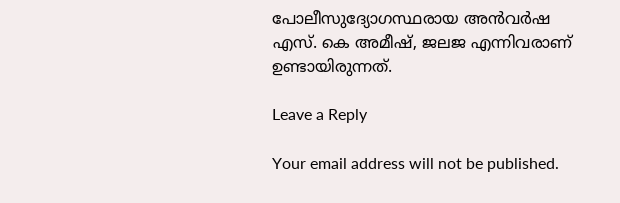പോലീസുദ്യോഗസ്ഥരായ അൻവർഷ എസ്. കെ അമീഷ്, ജലജ എന്നിവരാണ് ഉണ്ടായിരുന്നത്.

Leave a Reply

Your email address will not be published.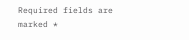Required fields are marked *